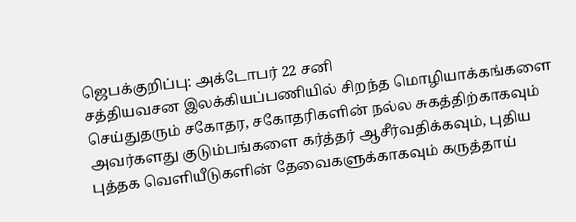ஜெபக்குறிப்பு: அக்டோபர் 22 சனி
சத்தியவசன இலக்கியப்பணியில் சிறந்த மொழியாக்கங்களை செய்துதரும் சகோதர, சகோதரிகளின் நல்ல சுகத்திற்காகவும் அவர்களது குடும்பங்களை கர்த்தர் ஆசீர்வதிக்கவும், புதிய புத்தக வெளியீடுகளின் தேவைகளுக்காகவும் கருத்தாய்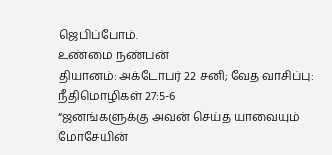ஜெபிப்போம்.
உண்மை நண்பன்
தியானம்: அக்டோபர் 22 சனி; வேத வாசிப்பு: நீதிமொழிகள் 27:5-6
“ஜனங்களுக்கு அவன் செய்த யாவையும் மோசேயின்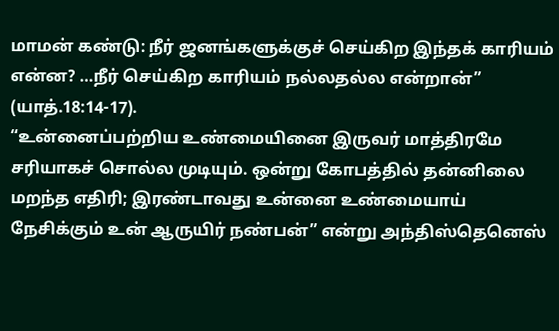மாமன் கண்டு: நீர் ஜனங்களுக்குச் செய்கிற இந்தக் காரியம் என்ன? …நீர் செய்கிற காரியம் நல்லதல்ல என்றான்” (யாத்.18:14-17).
“உன்னைப்பற்றிய உண்மையினை இருவர் மாத்திரமே சரியாகச் சொல்ல முடியும். ஒன்று கோபத்தில் தன்னிலை மறந்த எதிரி; இரண்டாவது உன்னை உண்மையாய் நேசிக்கும் உன் ஆருயிர் நண்பன்” என்று அந்திஸ்தெனெஸ்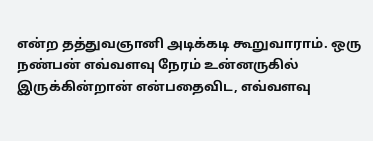என்ற தத்துவஞானி அடிக்கடி கூறுவாராம். ஒரு நண்பன் எவ்வளவு நேரம் உன்னருகில் இருக்கின்றான் என்பதைவிட, எவ்வளவு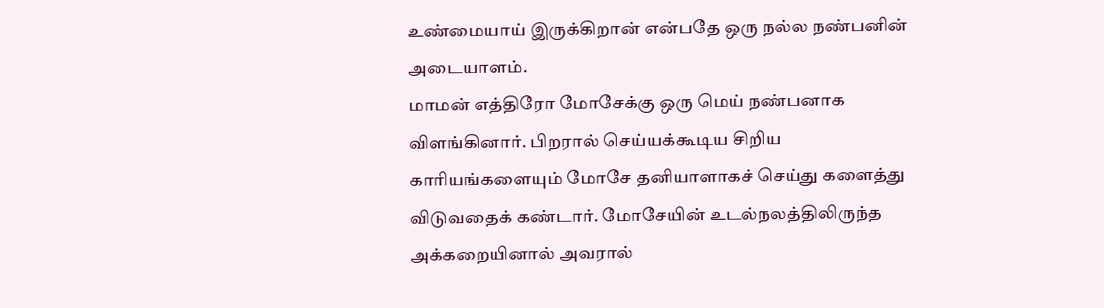உண்மையாய் இருக்கிறான் என்பதே ஒரு நல்ல நண்பனின் அடையாளம்.
மாமன் எத்திரோ மோசேக்கு ஒரு மெய் நண்பனாக விளங்கினார். பிறரால் செய்யக்கூடிய சிறிய காரியங்களையும் மோசே தனியாளாகச் செய்து களைத்து விடுவதைக் கண்டார். மோசேயின் உடல்நலத்திலிருந்த அக்கறையினால் அவரால்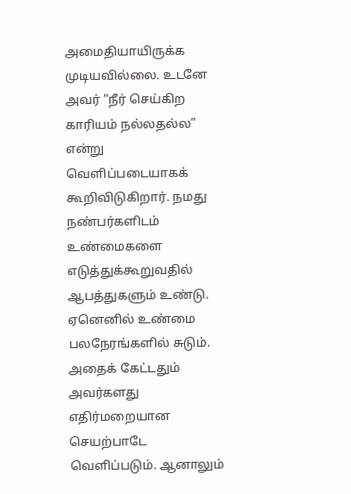அமைதியாயிருக்க முடியவில்லை. உடனே அவர் “நீர் செய்கிற காரியம் நல்லதல்ல” என்று வெளிப்படையாகக் கூறிவிடுகிறார். நமது நண்பர்களிடம் உண்மைகளை எடுத்துக்கூறுவதில் ஆபத்துகளும் உண்டு. ஏனெனில் உண்மை பலநேரங்களில் சுடும். அதைக் கேட்டதும் அவர்களது எதிர்மறையான செயற்பாடே வெளிப்படும். ஆனாலும்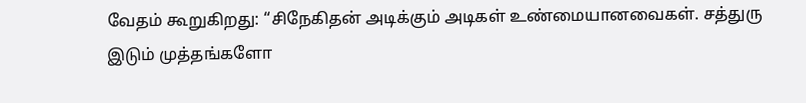வேதம் கூறுகிறது: “சிநேகிதன் அடிக்கும் அடிகள் உண்மையானவைகள். சத்துரு இடும் முத்தங்களோ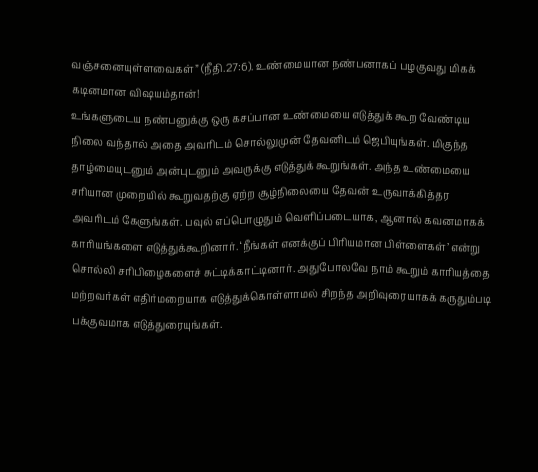வஞ்சனையுள்ளவைகள்” (நீதி.27:6). உண்மையான நண்பனாகப் பழகுவது மிகக் கடினமான விஷயம்தான்!
உங்களுடைய நண்பனுக்கு ஒரு கசப்பான உண்மையை எடுத்துக் கூற வேண்டிய நிலை வந்தால் அதை அவரிடம் சொல்லுமுன் தேவனிடம் ஜெபியுங்கள். மிகுந்த தாழ்மையுடனும் அன்புடனும் அவருக்கு எடுத்துக் கூறுங்கள். அந்த உண்மையை சரியான முறையில் கூறுவதற்கு ஏற்ற சூழ்நிலையை தேவன் உருவாக்கித்தர அவரிடம் கேளுங்கள். பவுல் எப்பொழுதும் வெளிப்படையாக, ஆனால் கவனமாகக் காரியங்களை எடுத்துக்கூறினார். ‘நீங்கள் எனக்குப் பிரியமான பிள்ளைகள்’ என்று சொல்லி சரிபிழைகளைச் சுட்டிக்காட்டினார். அதுபோலவே நாம் கூறும் காரியத்தை மற்றவர்கள் எதிர்மறையாக எடுத்துக்கொள்ளாமல் சிறந்த அறிவுரையாகக் கருதும்படி பக்குவமாக எடுத்துரையுங்கள்.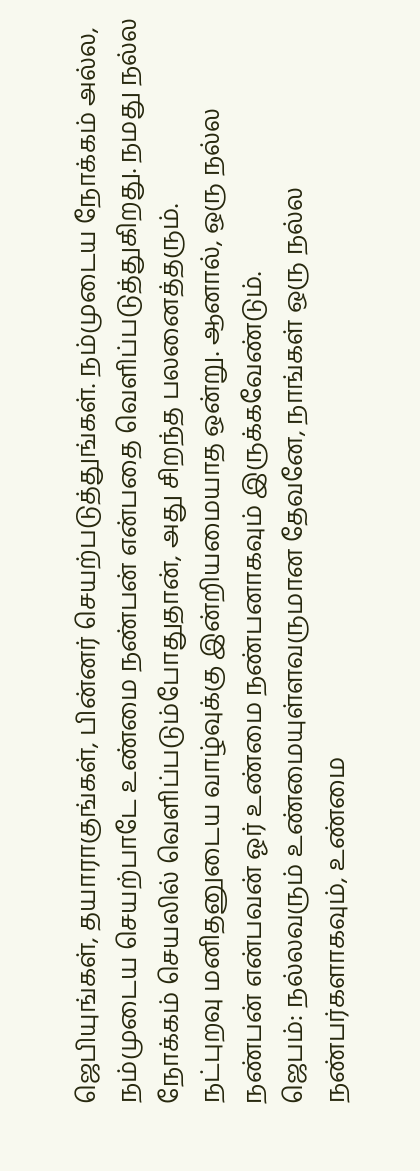ஜெபியுங்கள், தயாராகுங்கள், பின்னர் செயற்படுத்துங்கள். நம்முடைய நோக்கம் அல்ல, நம்முடைய செயற்பாடே உண்மை நண்பன் என்பதை வெளிப்படுத்துகிறது. நமது நல்ல நோக்கம் செயலில் வெளிப்படும்போதுதான், அது சிறந்த பலனைத்தரும்.
நட்புறவு மனிதனுடைய வாழ்வுக்கு இன்றியமையாத ஒன்று. ஆனால், ஒரு நல்ல நண்பன் என்பவன் ஓர் உண்மை நண்பனாகவும் இருக்கவேண்டும்.
ஜெபம்: நல்லவரும் உண்மையுள்ளவருமான தேவனே, நாங்கள் ஒரு நல்ல நண்பர்களாகவும், உண்மை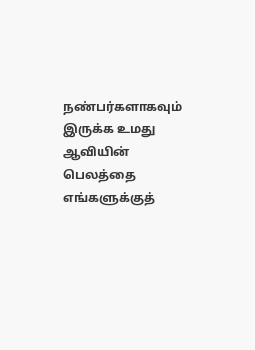நண்பர்களாகவும் இருக்க உமது ஆவியின் பெலத்தை எங்களுக்குத்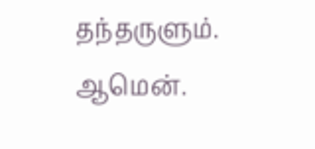தந்தருளும். ஆமென்.